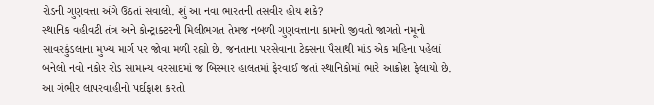રોડની ગુણવત્તા અંગે ઉઠતાં સવાલો. શું આ નવા ભારતની તસવીર હોય શકે?
સ્થાનિક વહીવટી તંત્ર અને કોન્ટ્રાક્ટરની મિલીભગત તેમજ નબળી ગુણવત્તાના કામનો જીવતો જાગતો નમૂનો સાવરકુંડલાના મુખ્ય માર્ગ પર જોવા મળી રહ્યો છે. જનતાના પરસેવાના ટેક્સના પૈસાથી માંડ એક મહિના પહેલાં બનેલો નવો નકોર રોડ સામાન્ય વરસાદમાં જ બિસ્માર હાલતમાં ફેરવાઈ જતાં સ્થાનિકોમાં ભારે આક્રોશ ફેલાયો છે. આ ગંભીર લાપરવાહીનો પર્દાફાશ કરતો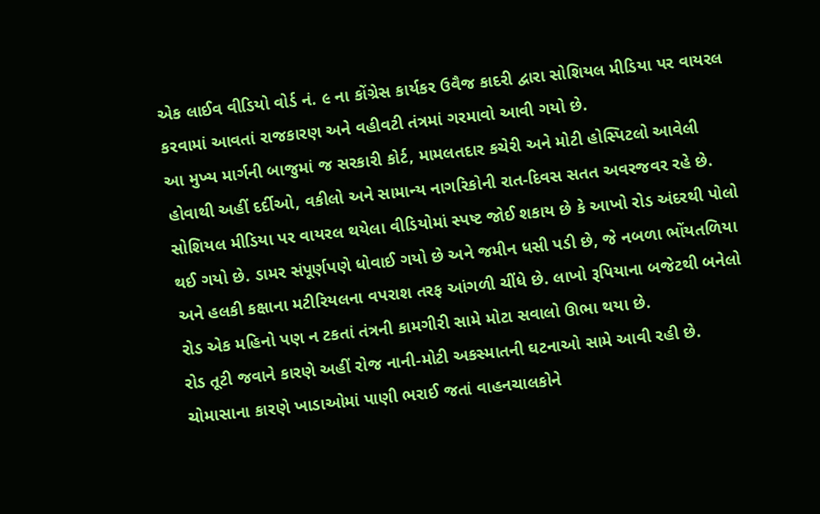એક લાઈવ વીડિયો વોર્ડ નં. ૯ ના કોંગ્રેસ કાર્યકર ઉવૈજ કાદરી દ્વારા સોશિયલ મીડિયા પર વાયરલ કરવામાં આવતાં રાજકારણ અને વહીવટી તંત્રમાં ગરમાવો આવી ગયો છે.
આ મુખ્ય માર્ગની બાજુમાં જ સરકારી કોર્ટ, મામલતદાર કચેરી અને મોટી હોસ્પિટલો આવેલી હોવાથી અહીં દર્દીઓ, વકીલો અને સામાન્ય નાગરિકોની રાત-દિવસ સતત અવરજવર રહે છે. સોશિયલ મીડિયા પર વાયરલ થયેલા વીડિયોમાં સ્પષ્ટ જોઈ શકાય છે કે આખો રોડ અંદરથી પોલો થઈ ગયો છે. ડામર સંપૂર્ણપણે ધોવાઈ ગયો છે અને જમીન ધસી પડી છે, જે નબળા ભોંયતળિયા અને હલકી કક્ષાના મટીરિયલના વપરાશ તરફ આંગળી ચીંધે છે. લાખો રૂપિયાના બજેટથી બનેલો રોડ એક મહિનો પણ ન ટકતાં તંત્રની કામગીરી સામે મોટા સવાલો ઊભા થયા છે.
રોડ તૂટી જવાને કારણે અહીં રોજ નાની-મોટી અકસ્માતની ઘટનાઓ સામે આવી રહી છે. ચોમાસાના કારણે ખાડાઓમાં પાણી ભરાઈ જતાં વાહનચાલકોને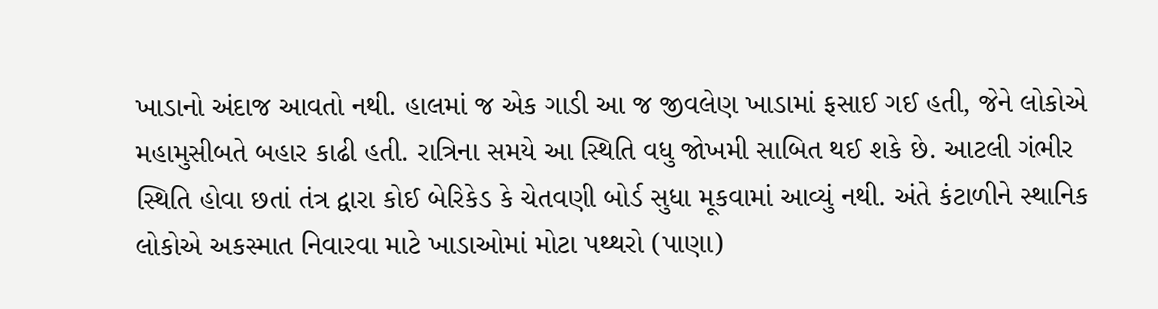ખાડાનો અંદાજ આવતો નથી. હાલમાં જ એક ગાડી આ જ જીવલેણ ખાડામાં ફસાઈ ગઈ હતી, જેને લોકોએ મહામુસીબતે બહાર કાઢી હતી. રાત્રિના સમયે આ સ્થિતિ વધુ જોખમી સાબિત થઈ શકે છે. આટલી ગંભીર સ્થિતિ હોવા છતાં તંત્ર દ્વારા કોઈ બેરિકેડ કે ચેતવણી બોર્ડ સુધા મૂકવામાં આવ્યું નથી. અંતે કંટાળીને સ્થાનિક લોકોએ અકસ્માત નિવારવા માટે ખાડાઓમાં મોટા પથ્થરો (પાણા)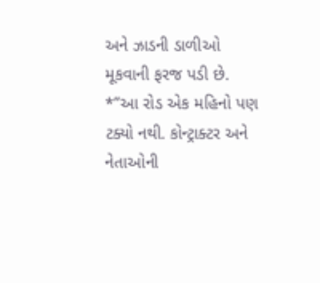અને ઝાડની ડાળીઓ મૂકવાની ફરજ પડી છે.
*”આ રોડ એક મહિનો પણ ટક્યો નથી. કોન્ટ્રાક્ટર અને નેતાઓની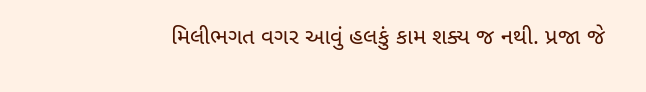મિલીભગત વગર આવું હલકું કામ શક્ય જ નથી. પ્રજા જે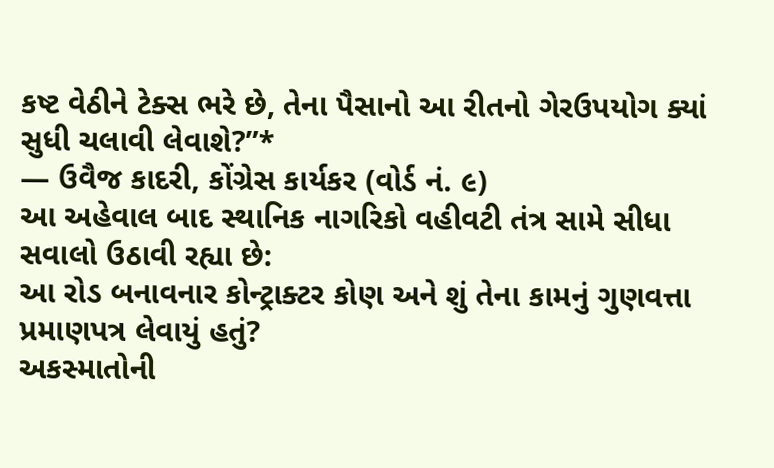કષ્ટ વેઠીને ટેક્સ ભરે છે, તેના પૈસાનો આ રીતનો ગેરઉપયોગ ક્યાં સુધી ચલાવી લેવાશે?”*
— ઉવૈજ કાદરી, કોંગ્રેસ કાર્યકર (વોર્ડ નં. ૯)
આ અહેવાલ બાદ સ્થાનિક નાગરિકો વહીવટી તંત્ર સામે સીધા સવાલો ઉઠાવી રહ્યા છે:
આ રોડ બનાવનાર કોન્ટ્રાક્ટર કોણ અને શું તેના કામનું ગુણવત્તા પ્રમાણપત્ર લેવાયું હતું?
અકસ્માતોની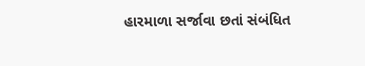હારમાળા સર્જાવા છતાં સંબંધિત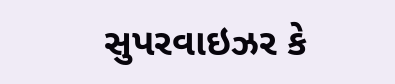સુપરવાઇઝર કે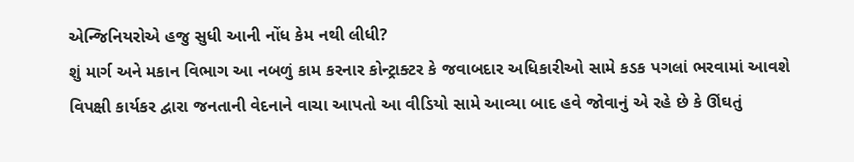એન્જિનિયરોએ હજુ સુધી આની નોંધ કેમ નથી લીધી?
શું માર્ગ અને મકાન વિભાગ આ નબળું કામ કરનાર કોન્ટ્રાક્ટર કે જવાબદાર અધિકારીઓ સામે કડક પગલાં ભરવામાં આવશે
વિપક્ષી કાર્યકર દ્વારા જનતાની વેદનાને વાચા આપતો આ વીડિયો સામે આવ્યા બાદ હવે જોવાનું એ રહે છે કે ઊંઘતું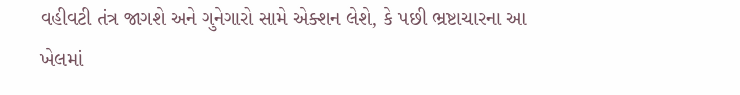વહીવટી તંત્ર જાગશે અને ગુનેગારો સામે એક્શન લેશે, કે પછી ભ્રષ્ટાચારના આ ખેલમાં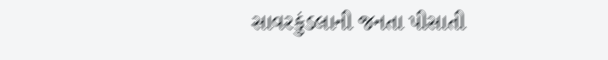સાવરકુંડલાની જનતા પીસાતી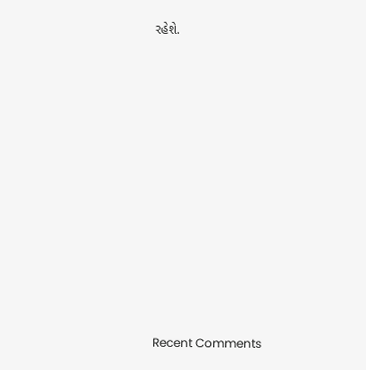રહેશે.

















Recent Comments